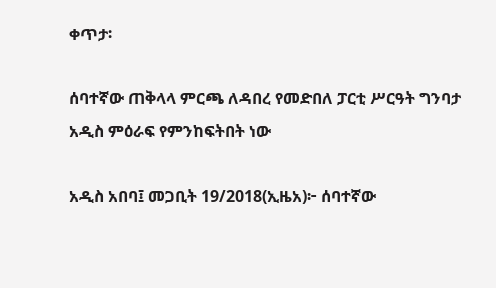ቀጥታ፡

ሰባተኛው ጠቅላላ ምርጫ ለዳበረ የመድበለ ፓርቲ ሥርዓት ግንባታ አዲስ ምዕራፍ የምንከፍትበት ነው

አዲስ አበባ፤ መጋቢት 19/2018(ኢዜአ)፦ ሰባተኛው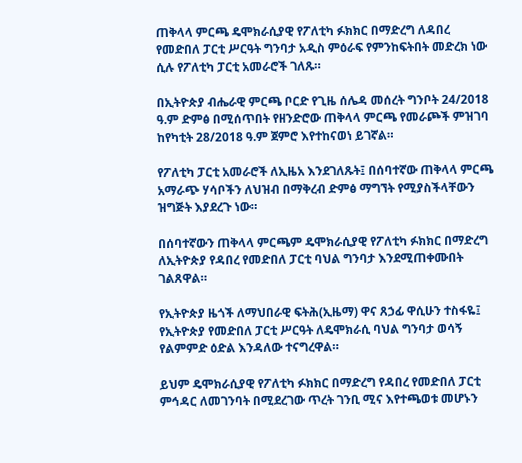ጠቅላላ ምርጫ ዴሞክራሲያዊ የፖለቲካ ፉክክር በማድረግ ለዳበረ የመድበለ ፓርቲ ሥርዓት ግንባታ አዲስ ምዕራፍ የምንከፍትበት መድረክ ነው ሲሉ የፖለቲካ ፓርቲ አመራሮች ገለጹ።

በኢትዮጵያ ብሔራዊ ምርጫ ቦርድ የጊዜ ሰሌዳ መሰረት ግንቦት 24/2018 ዓ.ም ድምፅ በሚሰጥበት የዘንድሮው ጠቅላላ ምርጫ የመራጮች ምዝገባ ከየካቲት 28/2018 ዓ.ም ጀምሮ እየተከናወነ ይገኛል።

የፖለቲካ ፓርቲ አመራሮች ለኢዜአ እንደገለጹት፤ በሰባተኛው ጠቅላላ ምርጫ አማራጭ ሃሳቦችን ለህዝብ በማቅረብ ድምፅ ማግኘት የሚያስችላቸውን ዝግጅት እያደረጉ ነው።

በሰባተኛውን ጠቅላላ ምርጫም ዴሞክራሲያዊ የፖለቲካ ፉክክር በማድረግ ለኢትዮጵያ የዳበረ የመድበለ ፓርቲ ባህል ግንባታ እንደሚጠቀሙበት ገልጸዋል።

የኢትዮጵያ ዜጎች ለማህበራዊ ፍትሕ(ኢዜማ) ዋና ጸኃፊ ዋሲሁን ተስፋዬ፤ የኢትዮጵያ የመድበለ ፓርቲ ሥርዓት ለዴሞክራሲ ባህል ግንባታ ወሳኝ የልምምድ ዕድል እንዳለው ተናግረዋል።

ይህም ዴሞክራሲያዊ የፖለቲካ ፉክክር በማድረግ የዳበረ የመድበለ ፓርቲ ምኅዳር ለመገንባት በሚደረገው ጥረት ገንቢ ሚና እየተጫወቱ መሆኑን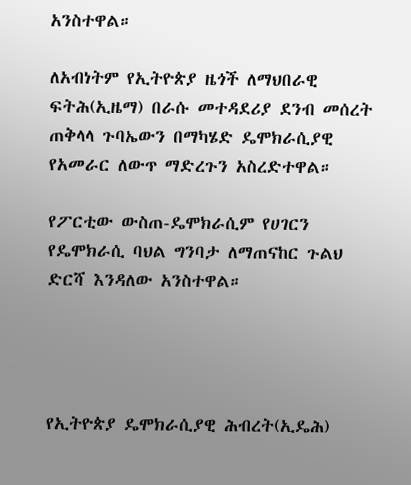አንስተዋል።

ለአብነትም የኢትዮጵያ ዜጎች ለማህበራዊ ፍትሕ(ኢዜማ) በራሱ መተዳደሪያ ደንብ መሰረት ጠቅላላ ጉባኤውን በማካሄድ ዴሞክራሲያዊ የአመራር ለውጥ ማድረጉን አስረድተዋል።

የፖርቲው ውስጠ-ዴሞክራሲም የሀገርን የዴሞክራሲ ባህል ግንባታ ለማጠናከር ጉልህ ድርሻ እንዳለው አንስተዋል።




የኢትዮጵያ ዴሞክራሲያዊ ሕብረት(ኢዴሕ)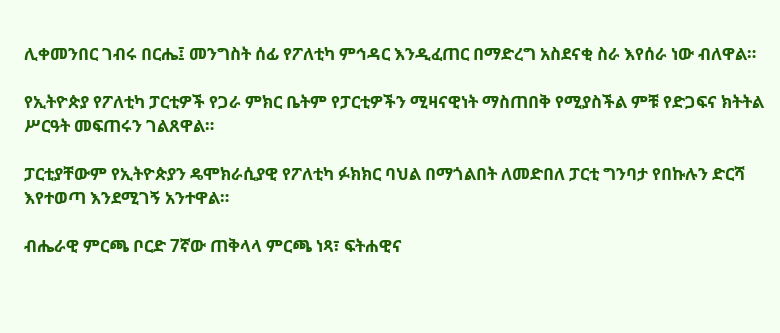ሊቀመንበር ገብሩ በርሔ፤ መንግስት ሰፊ የፖለቲካ ምኅዳር እንዲፈጠር በማድረግ አስደናቂ ስራ እየሰራ ነው ብለዋል።

የኢትዮጵያ የፖለቲካ ፓርቲዎች የጋራ ምክር ቤትም የፓርቲዎችን ሚዛናዊነት ማስጠበቅ የሚያስችል ምቹ የድጋፍና ክትትል ሥርዓት መፍጠሩን ገልጸዋል።

ፓርቲያቸውም የኢትዮጵያን ዴሞክራሲያዊ የፖለቲካ ፉክክር ባህል በማጎልበት ለመድበለ ፓርቲ ግንባታ የበኩሉን ድርሻ እየተወጣ እንደሚገኝ አንተዋል።

ብሔራዊ ምርጫ ቦርድ 7ኛው ጠቅላላ ምርጫ ነጻ፣ ፍትሐዊና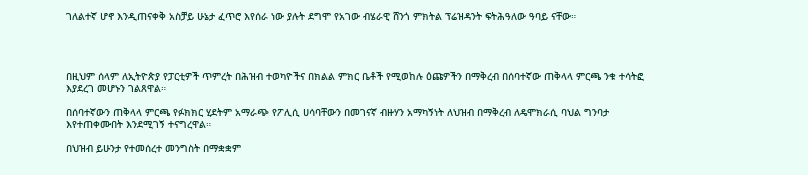ገለልተኛ ሆኖ እንዲጠናቀቅ አስቻይ ሁኔታ ፈጥሮ እየሰራ ነው ያሉት ደግሞ የአገው ብሄራዊ ሸንጎ ምክትል ፕሬዝዳንት ፍትሕዓለው ዓባይ ናቸው።




በዚህም ሰላም ለኢትዮጵያ የፓርቲዎች ጥምረት በሕዝብ ተወካዮችና በክልል ምክር ቤቶች የሚወከሉ ዕጩዎችን በማቅረብ በሰባተኛው ጠቅላላ ምርጫ ንቁ ተሳትፎ እያደረገ መሆኑን ገልጸዋል።

በሰባተኛውን ጠቅላላ ምርጫ የፉክክር ሂደትም አማራጭ የፖሊሲ ሀሳባቸውን በመገናኛ ብዙሃን አማካኝነት ለህዝብ በማቅረብ ለዴሞክራሲ ባህል ግንባታ እየተጠቀሙበት እንደሚገኝ ተናግረዋል።

በህዝብ ይሁንታ የተመሰረተ መንግስት በማቋቋም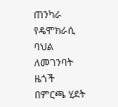ጠንካራ የዴሞክራሲ ባህል ለመገንባት ዜጎች በምርጫ ሂደት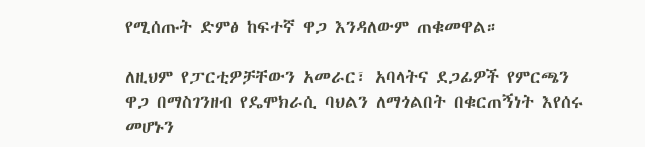የሚሰጡት ድምፅ ከፍተኛ ዋጋ እንዳለውም ጠቁመዋል።

ለዚህም የፓርቲዎቻቸውን አመራር፣ አባላትና ደጋፊዎች የምርጫን ዋጋ በማስገንዘብ የዴሞክራሲ ባህልን ለማጎልበት በቁርጠኝነት እየሰሩ መሆኑን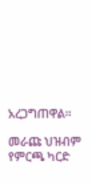አረጋግጠዋል።

መራጩ ህዝብም የምርጫ ካርድ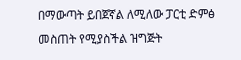በማውጣት ይበጀኛል ለሚለው ፓርቲ ድምፅ መስጠት የሚያስችል ዝግጅት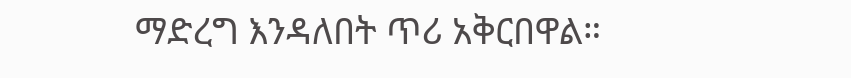ማድረግ እንዳለበት ጥሪ አቅርበዋል።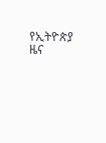የኢትዮጵያ ዜና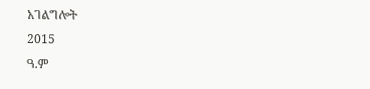አገልግሎት
2015
ዓ.ም